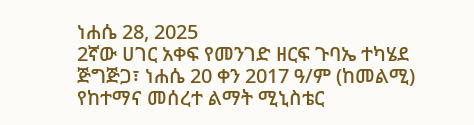ነሐሴ 28, 2025
2ኛው ሀገር አቀፍ የመንገድ ዘርፍ ጉባኤ ተካሄደ
ጅግጅጋ፣ ነሐሴ 20 ቀን 2017 ዓ/ም (ከመልሚ) የከተማና መሰረተ ልማት ሚኒስቴር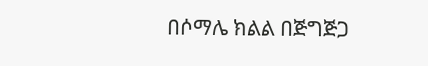በሶማሌ ክልል በጅግጅጋ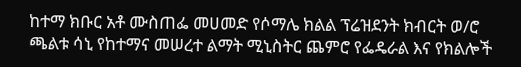ከተማ ክቡር አቶ ሙስጠፌ መሀመድ የሶማሌ ክልል ፕሬዝደንት ክብርት ወ/ሮ ጫልቱ ሳኒ የከተማና መሠረተ ልማት ሚኒስትር ጨምሮ የፌዴራል እና የክልሎች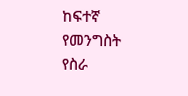ከፍተኛ የመንግስት የስራ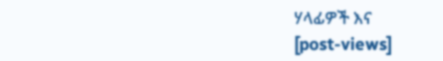ሃላፊዎች እና
[post-views]